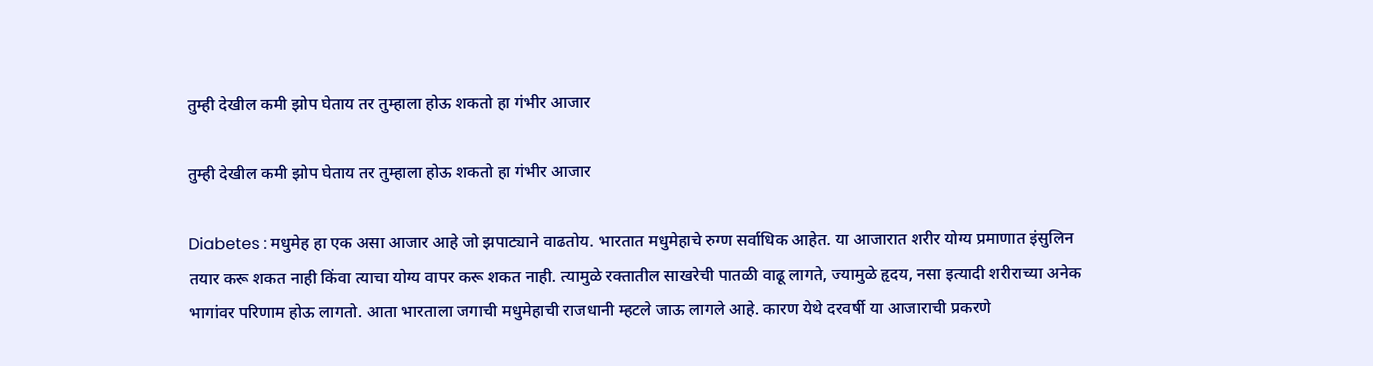तुम्ही देखील कमी झोप घेताय तर तुम्हाला होऊ शकतो हा गंभीर आजार

तुम्ही देखील कमी झोप घेताय तर तुम्हाला होऊ शकतो हा गंभीर आजार

Diabetes : मधुमेह हा एक असा आजार आहे जो झपाट्याने वाढतोय. भारतात मधुमेहाचे रुग्ण सर्वाधिक आहेत. या आजारात शरीर योग्य प्रमाणात इंसुलिन तयार करू शकत नाही किंवा त्याचा योग्य वापर करू शकत नाही. त्यामुळे रक्तातील साखरेची पातळी वाढू लागते, ज्यामुळे हृदय, नसा इत्यादी शरीराच्या अनेक भागांवर परिणाम होऊ लागतो. आता भारताला जगाची मधुमेहाची राजधानी म्हटले जाऊ लागले आहे. कारण येथे दरवर्षी या आजाराची प्रकरणे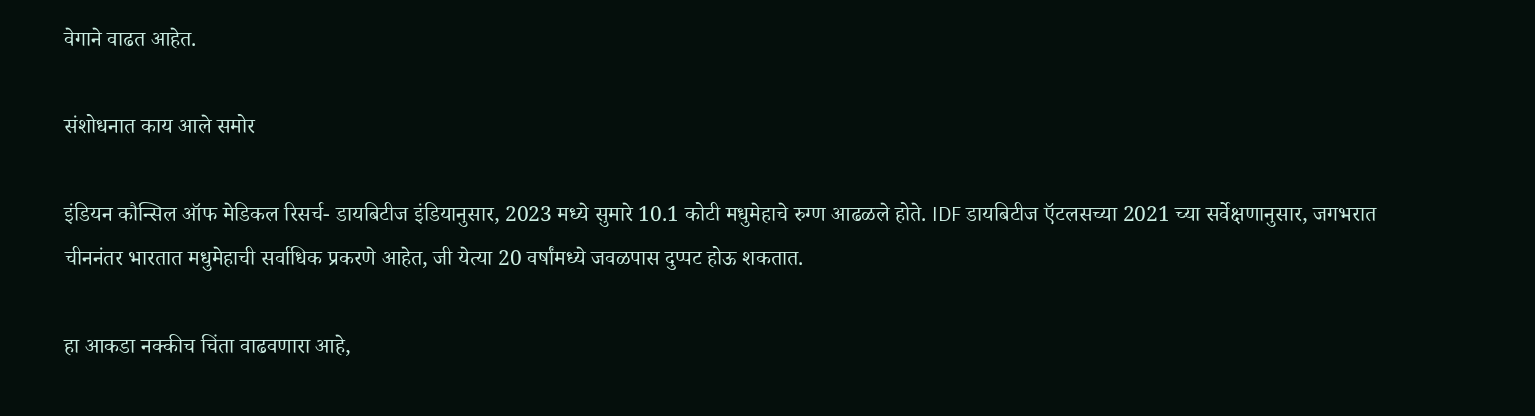वेगाने वाढत आहेत.

संशोधनात काय आले समोर

इंडियन कौन्सिल ऑफ मेडिकल रिसर्च- डायबिटीज इंडियानुसार, 2023 मध्ये सुमारे 10.1 कोटी मधुमेहाचे रुग्ण आढळले होते. IDF डायबिटीज ऍटलसच्या 2021 च्या सर्वेक्षणानुसार, जगभरात चीननंतर भारतात मधुमेहाची सर्वाधिक प्रकरणे आहेत, जी येत्या 20 वर्षांमध्ये जवळपास दुप्पट होऊ शकतात.

हा आकडा नक्कीच चिंता वाढवणारा आहे,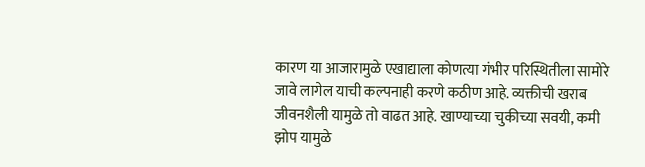कारण या आजारामुळे एखाद्याला कोणत्या गंभीर परिस्थितीला सामोरे जावे लागेल याची कल्पनाही करणे कठीण आहे. व्यक्तीची खराब जीवनशैली यामुळे तो वाढत आहे. खाण्याच्या चुकीच्या सवयी, कमी झोप यामुळे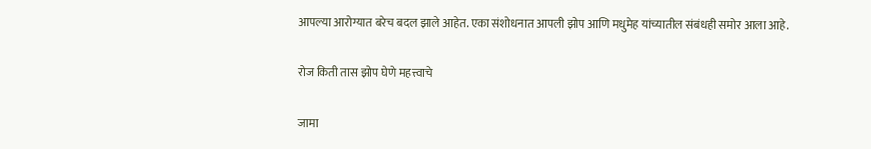आपल्या आरोग्यात बरेच बदल झाले आहेत. एका संशोधनात आपली झोप आणि मधुमेह यांच्यातील संबंधही समोर आला आहे.

रोज किती तास झोप घेणे महत्त्वाचे

जामा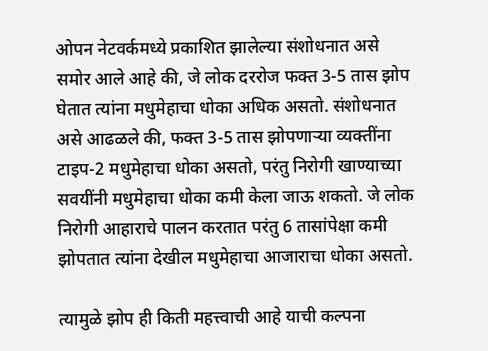ओपन नेटवर्कमध्ये प्रकाशित झालेल्या संशोधनात असे समोर आले आहे की, जे लोक दररोज फक्त 3-5 तास झोप घेतात त्यांना मधुमेहाचा धोका अधिक असतो. संशोधनात असे आढळले की, फक्त 3-5 तास झोपणाऱ्या व्यक्तींना टाइप-2 मधुमेहाचा धोका असतो, परंतु निरोगी खाण्याच्या सवयींनी मधुमेहाचा धोका कमी केला जाऊ शकतो. जे लोक निरोगी आहाराचे पालन करतात परंतु 6 तासांपेक्षा कमी झोपतात त्यांना देखील मधुमेहाचा आजाराचा धोका असतो.

त्यामुळे झोप ही किती महत्त्वाची आहे याची कल्पना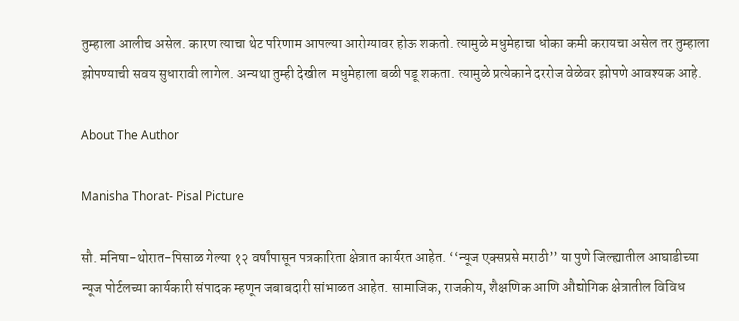तुम्हाला आलीच असेल. कारण त्याचा थेट परिणाम आपल्या आरोग्यावर होऊ शकतो. त्यामुळे मधुमेहाचा धोका कमी करायचा असेल तर तुम्हाला झोपण्याची सवय सुधारावी लागेल. अन्यथा तुम्ही देखील  मधुमेहाला बळी पडू शकता. त्यामुळे प्रत्येकाने दररोज वेळेवर झोपणे आवश्यक आहे.

About The Author

Manisha Thorat- Pisal Picture

सौ. मनिषा-थोरात-पिसाळ गेल्या १२ वर्षांपासून पत्रकारिता क्षेत्रात कार्यरत आहेत. ‘‘न्यूज एक्सप्रसे मराठी’’ या पुणे जिल्ह्यातील आघाडीच्या न्यूज पोर्टलच्या कार्यकारी संपादक म्हणून जबाबदारी सांभाळत आहेत. सामाजिक, राजकीय, शैक्षणिक आणि औद्योगिक क्षेत्रातील विविध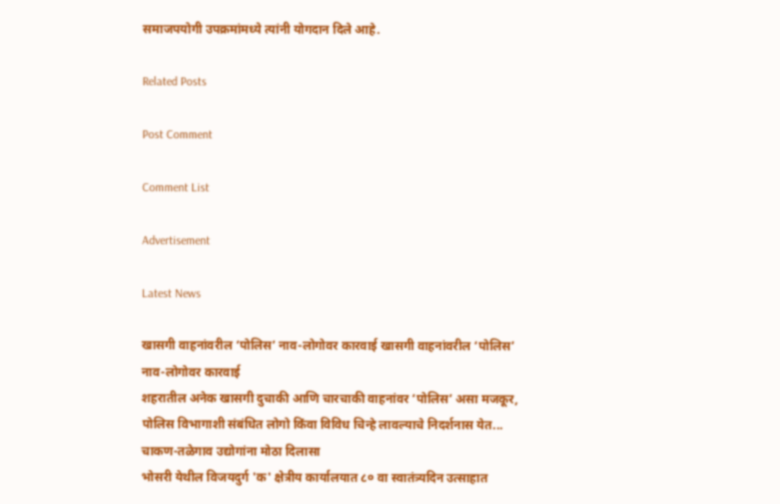समाजपयोगी उपक्रमांमध्ये त्यांनी योगदान दिले आहे.

Related Posts

Post Comment

Comment List

Advertisement

Latest News

खासगी वाहनांवरील ‘पोलिस’ नाव-लोगोवर कारवाई खासगी वाहनांवरील ‘पोलिस’ नाव-लोगोवर कारवाई
शहरातील अनेक खासगी दुचाकी आणि चारचाकी वाहनांवर ‘पोलिस’ असा मजकूर, पोलिस विभागाशी संबंधित लोगो किंवा विविध चिन्हे लावल्याचे निदर्शनास येत...
चाकण-तळेगाव उद्योगांना मोठा दिलासा
भोसरी येथील विजयदुर्ग 'क' क्षेत्रीय कार्यालयात ८० वा स्वातंत्र्यदिन उत्साहात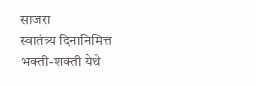साजरा
स्वातंत्र्य दिनानिमित्त भक्ती-शक्ती येथे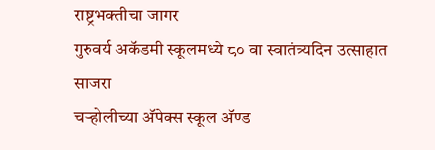राष्ट्रभक्तीचा जागर
गुरुवर्य अकॅडमी स्कूलमध्ये ८० वा स्वातंत्र्यदिन उत्साहात साजरा
चऱ्होलीच्या अ‍ॅपेक्स स्कूल अ‍ॅण्ड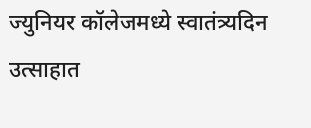ज्युनियर कॉलेजमध्ये स्वातंत्र्यदिन उत्साहात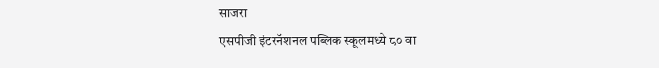साजरा
एसपीजी इंटरनॅशनल पब्लिक स्कूलमध्ये ८० वा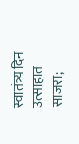स्वातंत्र्य दिन उत्साहात साजरा;